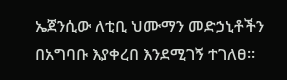ኤጀንሲው ለቲቢ ህሙማን መድኃኒቶችን በአግባቡ እያቀረበ እንደሚገኝ ተገለፀ።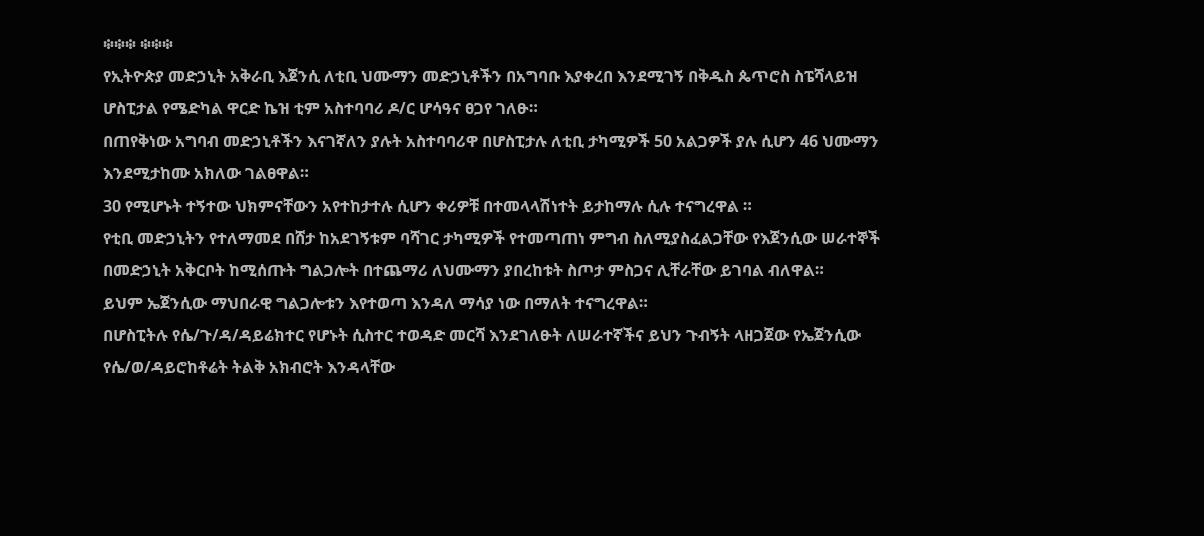፨፨፨ ፨፨፨
የኢትዮጵያ መድኃኒት አቅራቢ እጀንሲ ለቲቢ ህሙማን መድኃኒቶችን በአግባቡ እያቀረበ እንደሚገኝ በቅዱስ ጴጥሮስ ስፔሻላይዝ ሆስፒታል የሜድካል ዋርድ ኬዝ ቲም አስተባባሪ ዶ/ር ሆሳዓና ፀጋየ ገለፁ።
በጠየቅነው አግባብ መድኃኒቶችን እናገኛለን ያሉት አስተባባሪዋ በሆስፒታሉ ለቲቢ ታካሚዎች 50 አልጋዎች ያሉ ሲሆን 46 ህሙማን እንደሚታከሙ አክለው ገልፀዋል።
30 የሚሆኑት ተኝተው ህክምናቸውን አየተከታተሉ ሲሆን ቀሪዎቹ በተመላላሽነተት ይታከማሉ ሲሉ ተናግረዋል ።
የቲቢ መድኃኒትን የተለማመደ በሸታ ከአደገኝቱም ባሻገር ታካሚዎች የተመጣጠነ ምግብ ስለሚያስፈልጋቸው የእጀንሲው ሠራተኞች በመድኃኒት አቅርቦት ከሚሰጡት ግልጋሎት በተጨማሪ ለህሙማን ያበረከቱት ስጦታ ምስጋና ሊቸራቸው ይገባል ብለዋል።
ይህም ኤጀንሲው ማህበራዊ ግልጋሎቱን እየተወጣ እንዳለ ማሳያ ነው በማለት ተናግረዋል።
በሆስፒትሉ የሴ/ጉ/ዳ/ዳይሬክተር የሆኑት ሲስተር ተወዳድ መርሻ እንደገለፁት ለሠራተኛችና ይህን ጉብኝት ላዘጋጀው የኤጀንሲው የሴ/ወ/ዳይሮከቶሬት ትልቅ አክብሮት እንዳላቸው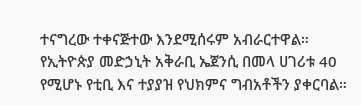ተናግረው ተቀናጅተው እንደሚሰሩም አብራርተዋል።
የኢትዮጵያ መድኃኒት አቅራቢ ኤጀንሲ በመላ ሀገሪቱ 40 የሚሆኑ የቲቢ እና ተያያዝ የህክምና ግብአቶችን ያቀርባል።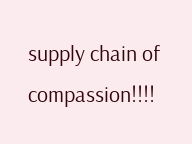supply chain of compassion!!!!